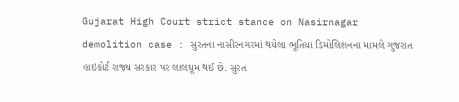Gujarat High Court strict stance on Nasirnagar demolition case : સુરતના નાસીરનગરમાં થયેલા ભૂતિયા ડિમોલિશનના મામલે ગુજરાત હાઇકોર્ટ રાજ્ય સરકાર પર લાલઘૂમ થઈ છે. સુરત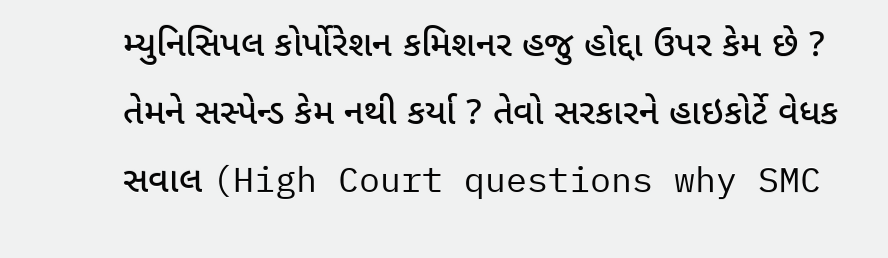મ્યુનિસિપલ કોર્પોરેશન કમિશનર હજુ હોદ્દા ઉપર કેમ છે ? તેમને સસ્પેન્ડ કેમ નથી કર્યા ? તેવો સરકારને હાઇકોર્ટે વેધક સવાલ (High Court questions why SMC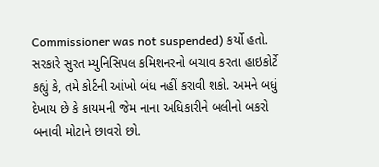Commissioner was not suspended) કર્યો હતો. સરકારે સુરત મ્યુનિસિપલ કમિશનરનો બચાવ કરતા હાઇકોર્ટે કહ્યું કે, તમે કોર્ટની આંખો બંધ નહીં કરાવી શકો. અમને બધું દેખાય છે કે કાયમની જેમ નાના અધિકારીને બલીનો બકરો બનાવી મોટાને છાવરો છો.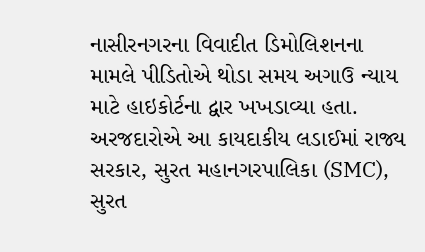નાસીરનગરના વિવાદીત ડિમોલિશનના મામલે પીડિતોએ થોડા સમય અગાઉ ન્યાય માટે હાઇકોર્ટના દ્વાર ખખડાવ્યા હતા. અરજદારોએ આ કાયદાકીય લડાઈમાં રાજ્ય સરકાર, સુરત મહાનગરપાલિકા (SMC), સુરત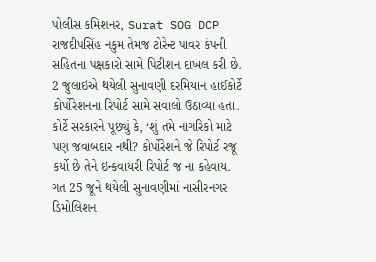પોલીસ કમિશનર, Surat SOG DCP રાજદીપસિંહ નકુમ તેમજ ટોરેન્ટ પાવર કંપની સહિતના પક્ષકારો સામે પિટીશન દાખલ કરી છે. 2 જુલાઇએ થયેલી સુનાવણી દરમિયાન હાઈકોર્ટે કોર્પોરેશનના રિપોર્ટ સામે સવાલો ઉઠાવ્યા હતા. કોર્ટે સરકારને પૂછ્યું કે, ‘શું તમે નાગરિકો માટે પણ જવાબદાર નથી? કોર્પોરેશને જે રિપોર્ટ રજૂ કર્યો છે તેને ઇન્કવાયરી રિપોર્ટ જ ના કહેવાય. ગત 25 જૂને થયેલી સુનાવણીમાં નાસીરનગર ડિમોલિશન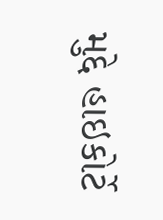મુદ્દે હાઇકોર્ટે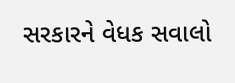સરકારને વેધક સવાલો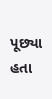પૂછ્યા હતા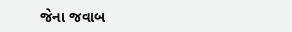જેના જવાબ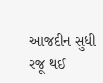આજદીન સુધી રજૂ થઈ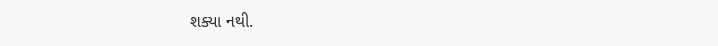શક્યા નથી.